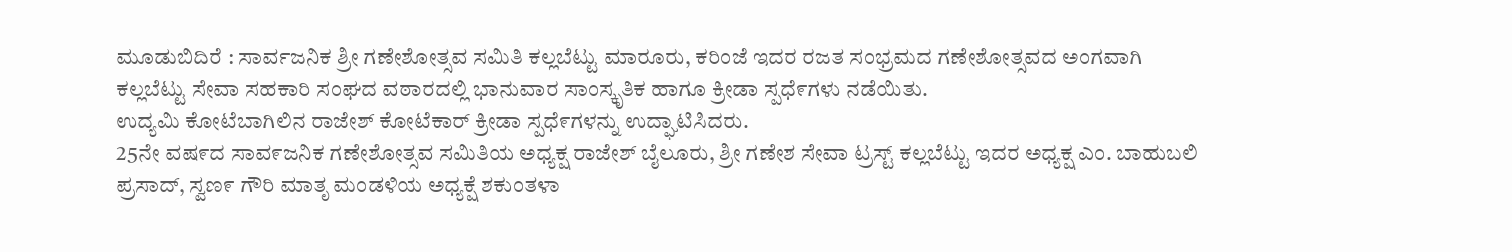ಮೂಡುಬಿದಿರೆ : ಸಾರ್ವಜನಿಕ ಶ್ರೀ ಗಣೇಶೋತ್ಸವ ಸಮಿತಿ ಕಲ್ಲಬೆಟ್ಟು ಮಾರೂರು, ಕರಿಂಜೆ ಇದರ ರಜತ ಸಂಭ್ರಮದ ಗಣೇಶೋತ್ಸವದ ಅಂಗವಾಗಿ ಕಲ್ಲಬೆಟ್ಟು ಸೇವಾ ಸಹಕಾರಿ ಸಂಘದ ವಠಾರದಲ್ಲಿ ಭಾನುವಾರ ಸಾಂಸ್ಕೃತಿಕ ಹಾಗೂ ಕ್ರೀಡಾ ಸ್ಪಧೆ೯ಗಳು ನಡೆಯಿತು.
ಉದ್ಯಮಿ ಕೋಟೆಬಾಗಿಲಿನ ರಾಜೇಶ್ ಕೋಟೆಕಾರ್ ಕ್ರೀಡಾ ಸ್ಪಧೆ೯ಗಳನ್ನು ಉದ್ಘಾಟಿಸಿದರು.
25ನೇ ವಷ೯ದ ಸಾವ೯ಜನಿಕ ಗಣೇಶೋತ್ಸವ ಸಮಿತಿಯ ಅಧ್ಯಕ್ಷ ರಾಜೇಶ್ ಬೈಲೂರು, ಶ್ರೀ ಗಣೇಶ ಸೇವಾ ಟ್ರಸ್ಟ್ ಕಲ್ಲಬೆಟ್ಟು ಇದರ ಅಧ್ಯಕ್ಷ ಎಂ. ಬಾಹುಬಲಿ ಪ್ರಸಾದ್, ಸ್ವಣ೯ ಗೌರಿ ಮಾತೃ ಮಂಡಳಿಯ ಅಧ್ಯಕ್ಷೆ ಶಕುಂತಳಾ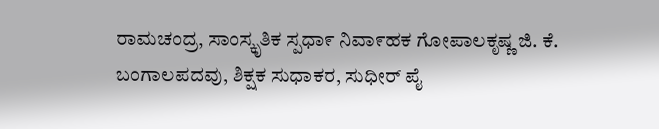ರಾಮಚಂದ್ರ, ಸಾಂಸ್ಕೃತಿಕ ಸ್ಪಧಾ೯ ನಿವಾ೯ಹಕ ಗೋಪಾಲಕೃಷ್ಣ ಜಿ. ಕೆ. ಬಂಗಾಲಪದವು, ಶಿಕ್ಷಕ ಸುಧಾಕರ, ಸುಧೀರ್ ಪೈ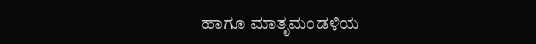ಹಾಗೂ ಮಾತೃಮಂಡಳಿಯ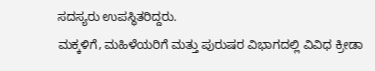ಸದಸ್ಯರು ಉಪಸ್ಥಿತರಿದ್ದರು.
ಮಕ್ಕಳಿಗೆ, ಮಹಿಳೆಯರಿಗೆ ಮತ್ತು ಪುರುಷರ ವಿಭಾಗದಲ್ಲಿ ವಿವಿಧ ಕ್ರೀಡಾ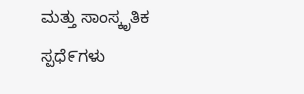ಮತ್ತು ಸಾಂಸ್ಕೃತಿಕ ಸ್ಪಧೆ೯ಗಳು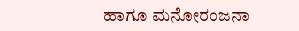ಹಾಗೂ ಮನೋರಂಜನಾ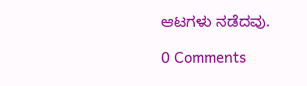ಆಟಗಳು ನಡೆದವು.

0 Comments